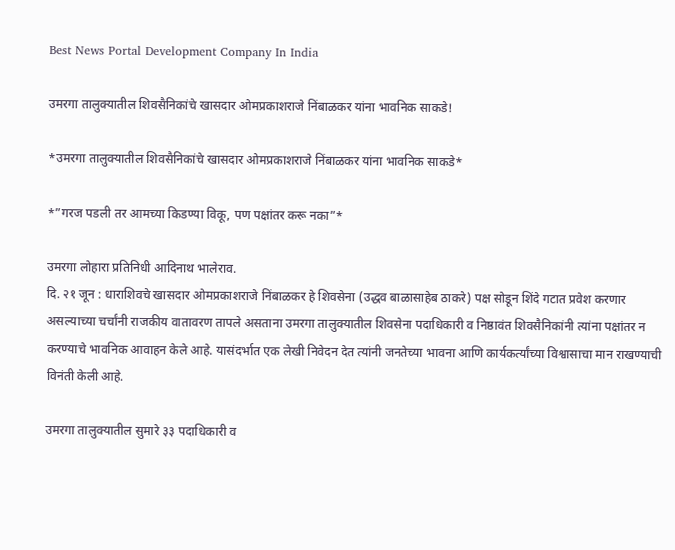Best News Portal Development Company In India

उमरगा तालुक्यातील शिवसैनिकांचे खासदार ओमप्रकाशराजे निंबाळकर यांना भावनिक साकडे!

*उमरगा तालुक्यातील शिवसैनिकांचे खासदार ओमप्रकाशराजे निंबाळकर यांना भावनिक साकडे*

*”गरज पडली तर आमच्या किडण्या विकू, पण पक्षांतर करू नका”*

उमरगा लोहारा प्रतिनिधी आदिनाथ भालेराव.
दि. २१ जून : धाराशिवचे खासदार ओमप्रकाशराजे निंबाळकर हे शिवसेना (उद्धव बाळासाहेब ठाकरे) पक्ष सोडून शिंदे गटात प्रवेश करणार असल्याच्या चर्चांनी राजकीय वातावरण तापले असताना उमरगा तालुक्यातील शिवसेना पदाधिकारी व निष्ठावंत शिवसैनिकांनी त्यांना पक्षांतर न करण्याचे भावनिक आवाहन केले आहे. यासंदर्भात एक लेखी निवेदन देत त्यांनी जनतेच्या भावना आणि कार्यकर्त्यांच्या विश्वासाचा मान राखण्याची विनंती केली आहे.

उमरगा तालुक्यातील सुमारे ३३ पदाधिकारी व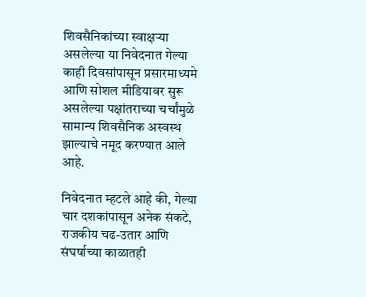शिवसैनिकांच्या स्वाक्षऱ्या असलेल्या या निवेदनात गेल्या काही दिवसांपासून प्रसारमाध्यमे आणि सोशल मीडियावर सुरू असलेल्या पक्षांतराच्या चर्चांमुळे सामान्य शिवसैनिक अस्वस्थ झाल्याचे नमूद करण्यात आले आहे.

निवेदनात म्हटले आहे की, गेल्या चार दशकांपासून अनेक संकटे, राजकीय चढ-उतार आणि संघर्षाच्या काळातही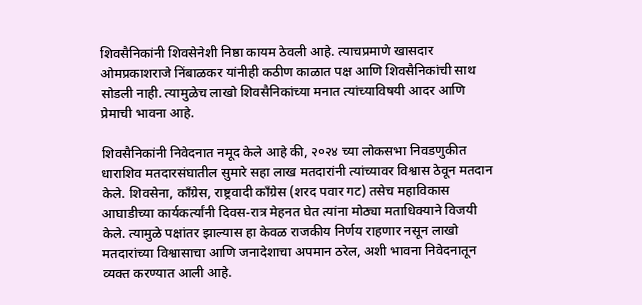शिवसैनिकांनी शिवसेनेशी निष्ठा कायम ठेवली आहे. त्याचप्रमाणे खासदार ओमप्रकाशराजे निंबाळकर यांनीही कठीण काळात पक्ष आणि शिवसैनिकांची साथ सोडली नाही. त्यामुळेच लाखो शिवसैनिकांच्या मनात त्यांच्याविषयी आदर आणि प्रेमाची भावना आहे.

शिवसैनिकांनी निवेदनात नमूद केले आहे की, २०२४ च्या लोकसभा निवडणुकीत धाराशिव मतदारसंघातील सुमारे सहा लाख मतदारांनी त्यांच्यावर विश्वास ठेवून मतदान केले. शिवसेना, काँग्रेस, राष्ट्रवादी काँग्रेस (शरद पवार गट) तसेच महाविकास आघाडीच्या कार्यकर्त्यांनी दिवस-रात्र मेहनत घेत त्यांना मोठ्या मताधिक्याने विजयी केले. त्यामुळे पक्षांतर झाल्यास हा केवळ राजकीय निर्णय राहणार नसून लाखो मतदारांच्या विश्वासाचा आणि जनादेशाचा अपमान ठरेल, अशी भावना निवेदनातून व्यक्त करण्यात आली आहे.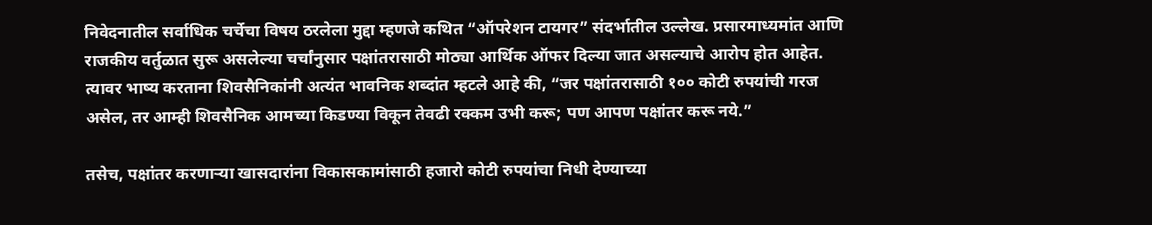निवेदनातील सर्वाधिक चर्चेचा विषय ठरलेला मुद्दा म्हणजे कथित “ऑपरेशन टायगर” संदर्भातील उल्लेख. प्रसारमाध्यमांत आणि राजकीय वर्तुळात सुरू असलेल्या चर्चांनुसार पक्षांतरासाठी मोठ्या आर्थिक ऑफर दिल्या जात असल्याचे आरोप होत आहेत. त्यावर भाष्य करताना शिवसैनिकांनी अत्यंत भावनिक शब्दांत म्हटले आहे की, “जर पक्षांतरासाठी १०० कोटी रुपयांची गरज असेल, तर आम्ही शिवसैनिक आमच्या किडण्या विकून तेवढी रक्कम उभी करू; पण आपण पक्षांतर करू नये.”

तसेच, पक्षांतर करणाऱ्या खासदारांना विकासकामांसाठी हजारो कोटी रुपयांचा निधी देण्याच्या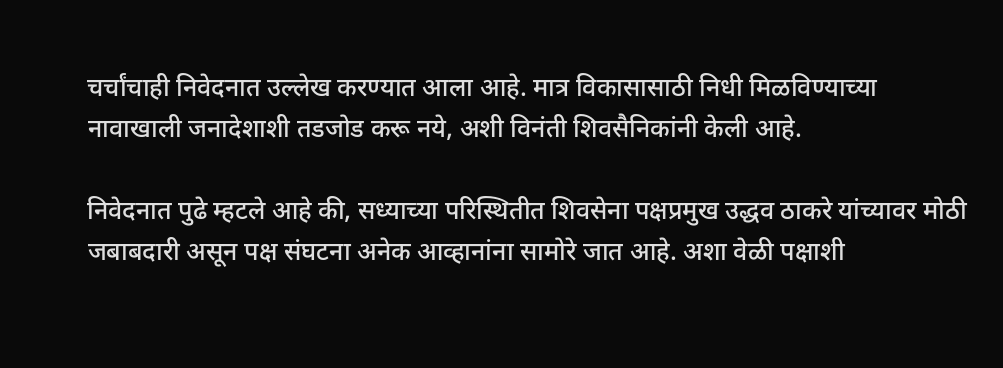चर्चांचाही निवेदनात उल्लेख करण्यात आला आहे. मात्र विकासासाठी निधी मिळविण्याच्या नावाखाली जनादेशाशी तडजोड करू नये, अशी विनंती शिवसैनिकांनी केली आहे.

निवेदनात पुढे म्हटले आहे की, सध्याच्या परिस्थितीत शिवसेना पक्षप्रमुख उद्धव ठाकरे यांच्यावर मोठी जबाबदारी असून पक्ष संघटना अनेक आव्हानांना सामोरे जात आहे. अशा वेळी पक्षाशी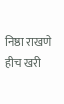निष्ठा राखणे हीच खरी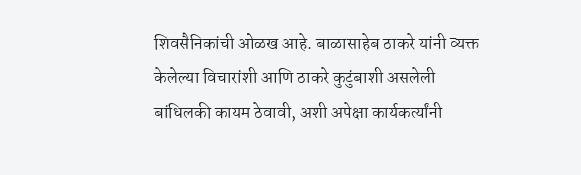शिवसैनिकांची ओळख आहे. बाळासाहेब ठाकरे यांनी व्यक्त केलेल्या विचारांशी आणि ठाकरे कुटुंबाशी असलेली बांधिलकी कायम ठेवावी, अशी अपेक्षा कार्यकर्त्यांनी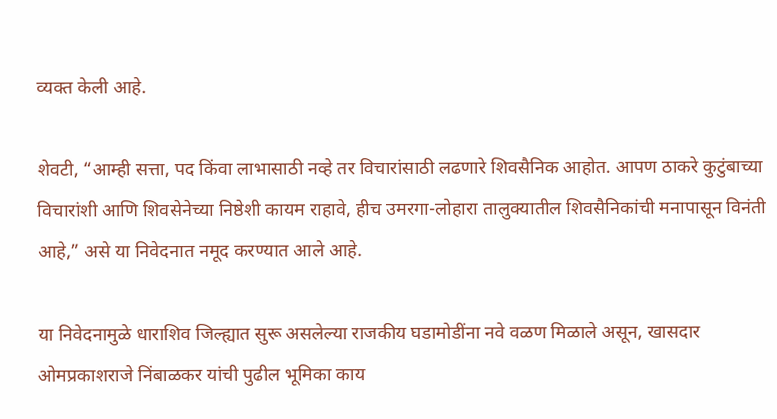व्यक्त केली आहे.

शेवटी, “आम्ही सत्ता, पद किंवा लाभासाठी नव्हे तर विचारांसाठी लढणारे शिवसैनिक आहोत. आपण ठाकरे कुटुंबाच्या विचारांशी आणि शिवसेनेच्या निष्ठेशी कायम राहावे, हीच उमरगा-लोहारा तालुक्यातील शिवसैनिकांची मनापासून विनंती आहे,” असे या निवेदनात नमूद करण्यात आले आहे.

या निवेदनामुळे धाराशिव जिल्ह्यात सुरू असलेल्या राजकीय घडामोडींना नवे वळण मिळाले असून, खासदार ओमप्रकाशराजे निंबाळकर यांची पुढील भूमिका काय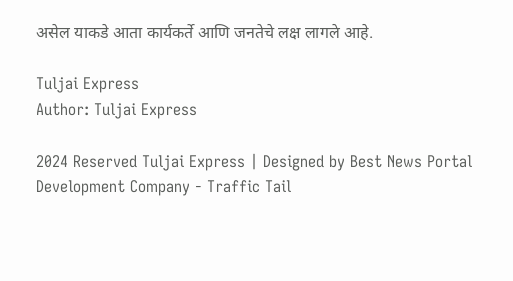असेल याकडे आता कार्यकर्ते आणि जनतेचे लक्ष लागले आहे.

Tuljai Express
Author: Tuljai Express

2024 Reserved Tuljai Express | Designed by Best News Portal Development Company - Traffic Tail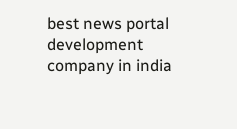best news portal development company in india